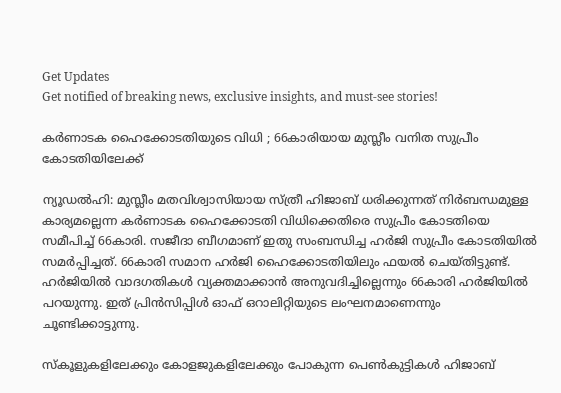Get Updates
Get notified of breaking news, exclusive insights, and must-see stories!

കർണാടക ഹൈക്കോടതിയുടെ വിധി ; 66കാരിയായ മുസ്ലീം വനിത സുപ്രീം കോടതിയിലേക്ക്

ന്യൂഡൽഹി: മുസ്ലീം മതവിശ്വാസിയായ സ്‌ത്രീ ഹിജാബ്‌ ധരിക്കുന്നത് നിര്‍ബന്ധമുള്ള കാര്യമല്ലെന്ന കർണാടക ഹൈക്കോടതി വിധിക്കെതിരെ സുപ്രീം കോടതിയെ സമീപിച്ച് 66കാരി. സജീദാ ബീഗമാണ് ഇതു സംബന്ധിച്ച ഹർജി സുപ്രീം കോടതിയിൽ സമർപ്പിച്ചത്. 66കാരി സമാന ഹർജി ഹൈക്കോടതിയിലും ഫയൽ ചെയ്‌തിട്ടുണ്ട്. ഹർജിയിൽ വാദഗതികൾ വ്യക്തമാക്കാൻ അനുവദിച്ചില്ലെന്നും 66കാരി ഹർജിയിൽ പറയുന്നു. ഇത് പ്രിൻസിപ്പിൾ ഓഫ്‌ ഒറാലിറ്റിയുടെ ലംഘനമാണെന്നും ചൂണ്ടിക്കാട്ടുന്നു.

സ്‌കൂളുകളിലേക്കും കോളജുകളിലേക്കും പോകുന്ന പെൺകുട്ടികൾ ഹിജാബ്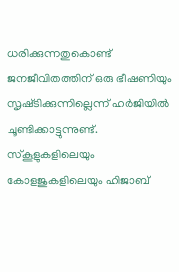ധരിക്കുന്നതുകൊണ്ട് ജനജീവിതത്തിന് ഒരു ഭീഷണിയും സൃഷ്‌ടിക്കുന്നില്ലെന്ന് ഹർജിയിൽ ചൂണ്ടിക്കാട്ടുന്നുണ്ട്. സ്‌കൂളുകളിലെയും കോളജുകളിലെയും ഹിജാബ്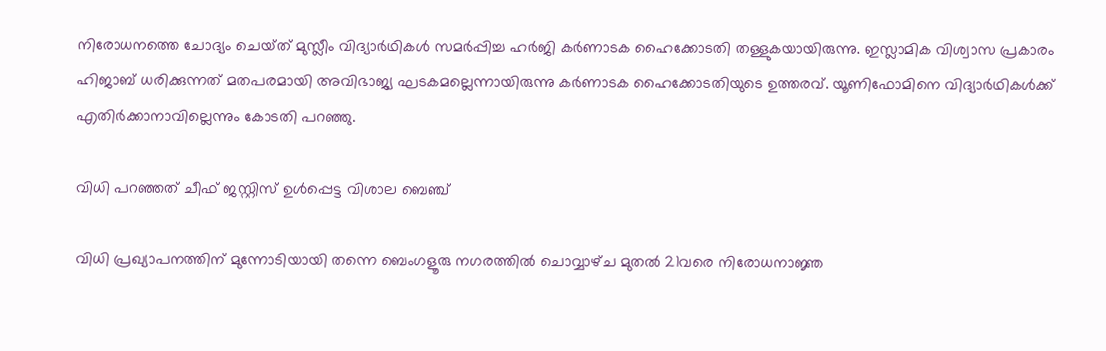നിരോധനത്തെ ചോദ്യം ചെയ്‌ത് മുസ്ലീം വിദ്യാർഥികൾ സമർപ്പിച്ച ഹർജി കർണാടക ഹൈക്കോടതി തള്ളുകയായിരുന്നു. ഇസ്ലാമിക വിശ്വാസ പ്രകാരം ഹിജാബ് ധരിക്കുന്നത് മതപരമായി അവിഭാജ്യ ഘടകമല്ലെന്നായിരുന്നു കര്‍ണാടക ഹൈക്കോടതിയുടെ ഉത്തരവ്. യൂണിഫോമിനെ വിദ്യാര്‍ഥികള്‍ക്ക് എതിര്‍ക്കാനാവില്ലെന്നും കോടതി പറഞ്ഞു.

വിധി പറഞ്ഞത് ചീഫ് ജസ്റ്റിസ് ഉൾപ്പെട്ട വിശാല ബെഞ്ച്

വിധി പ്രഖ്യാപനത്തിന് മുന്നോടിയായി തന്നെ ബെംഗളൂരു നഗരത്തില്‍ ചൊവ്വാഴ്‌ച മുതല്‍ 21വരെ നിരോധനാജ്ഞ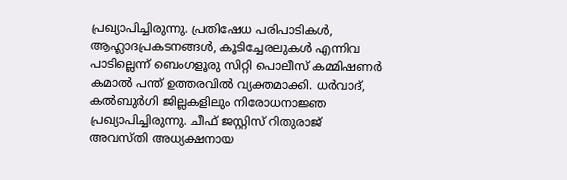പ്രഖ്യാപിച്ചിരുന്നു. പ്രതിഷേധ പരിപാടികള്‍, ആഹ്ലാദപ്രകടനങ്ങള്‍, കൂടിച്ചേരലുകള്‍ എന്നിവ പാടില്ലെന്ന് ബെംഗളൂരു സിറ്റി പൊലീസ് കമ്മിഷണര്‍ കമാല്‍ പന്ത് ഉത്തരവില്‍ വ്യക്തമാക്കി. ധര്‍വാദ്, കല്‍ബുര്‍ഗി ജില്ലകളിലും നിരോധനാജ്ഞ പ്രഖ്യാപിച്ചിരുന്നു. ചീഫ് ജസ്റ്റിസ് റിതുരാജ് അവസ്‌തി അധ്യക്ഷനായ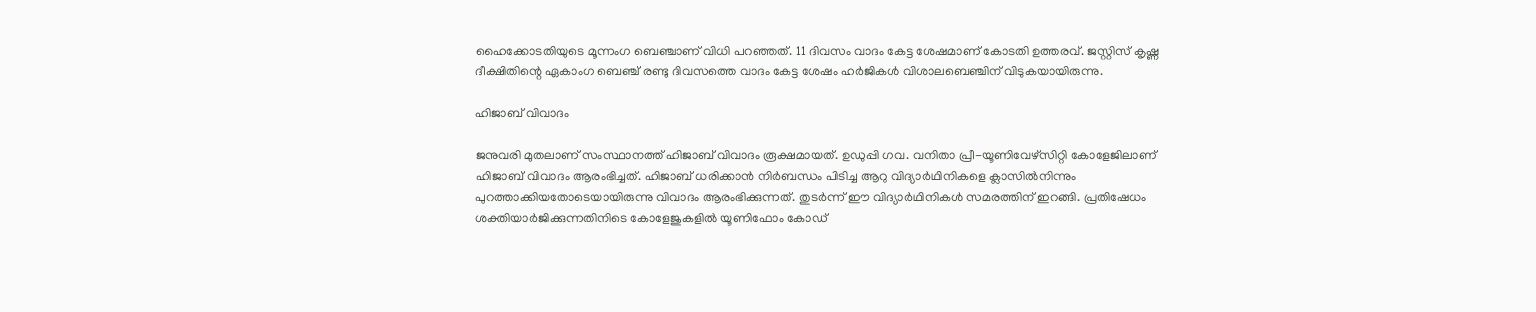ഹൈക്കോടതിയുടെ മൂന്നംഗ ബെഞ്ചാണ് വിധി പറഞ്ഞത്. 11 ദിവസം വാദം കേട്ട ശേഷമാണ് കോടതി ഉത്തരവ്. ജസ്റ്റിസ് കൃഷ്ണ ദീക്ഷിതിന്റെ ഏകാംഗ ബെഞ്ച് രണ്ടു ദിവസത്തെ വാദം കേട്ട ശേഷം ഹര്‍ജികള്‍ വിശാലബെഞ്ചിന് വിടുകയായിരുന്നു.

ഹിജാബ് വിവാദം

ജനുവരി മുതലാണ് സംസ്ഥാനത്ത് ഹിജാബ് വിവാദം രൂക്ഷമായത്. ഉഡുപ്പി ഗവ. വനിതാ പ്രീ-യൂണിവേഴ്സിറ്റി കോളേജിലാണ് ഹിജാബ് വിവാദം ആരംഭിച്ചത്. ഹിജാബ് ധരിക്കാന്‍ നിര്‍ബന്ധം പിടിച്ച ആറു വിദ്യാര്‍ഥിനികളെ ക്ലാസില്‍നിന്നും പുറത്താക്കിയതോടെയായിരുന്നു വിവാദം ആരംഭിക്കുന്നത്. തുടര്‍ന്ന് ഈ വിദ്യാര്‍ഥിനികള്‍ സമരത്തിന് ഇറങ്ങി. പ്രതിഷേധം ശക്തിയാര്‍ജിക്കുന്നതിനിടെ കോളേജുകളില്‍ യൂണിഫോം കോഡ്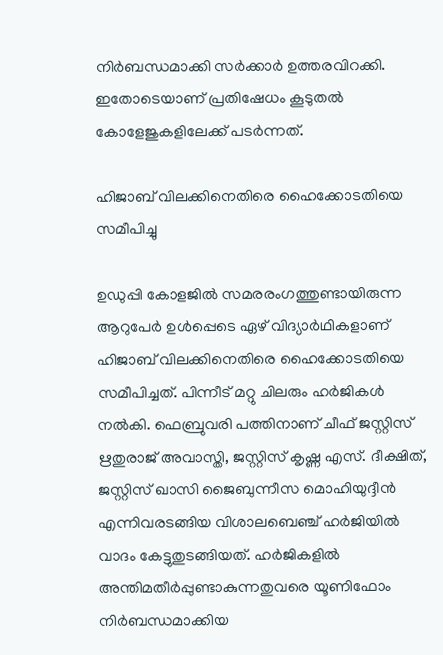നിര്‍ബന്ധമാക്കി സര്‍ക്കാര്‍ ഉത്തരവിറക്കി. ഇതോടെയാണ് പ്രതിഷേധം കൂടുതല്‍ കോളേജുകളിലേക്ക് പടര്‍ന്നത്.

ഹിജാബ് വിലക്കിനെതിരെ ഹൈക്കോടതിയെ സമീപിച്ചു

ഉഡുപ്പി കോളജില്‍ സമരരംഗത്തുണ്ടായിരുന്ന ആറുപേർ ഉള്‍പ്പെടെ ഏഴ് വിദ്യാര്‍ഥികളാണ് ഹിജാബ് വിലക്കിനെതിരെ ഹൈക്കോടതിയെ സമീപിച്ചത്. പിന്നീട് മറ്റു ചിലരും ഹര്‍ജികള്‍ നല്‍കി. ഫെബ്രുവരി പത്തിനാണ് ചീഫ് ജസ്റ്റിസ് ഋതുരാജ് അവാസ്തി, ജസ്റ്റിസ് കൃഷ്ണ എസ്. ദീക്ഷിത്, ജസ്റ്റിസ് ഖാസി ജൈബുന്നീസ മൊഹിയുദ്ദീന്‍ എന്നിവരടങ്ങിയ വിശാലബെഞ്ച് ഹർജിയിൽ വാദം കേട്ടുതുടങ്ങിയത്. ഹര്‍ജികളില്‍ അന്തിമതീര്‍പ്പുണ്ടാകുന്നതുവരെ യൂണിഫോം നിര്‍ബന്ധമാക്കിയ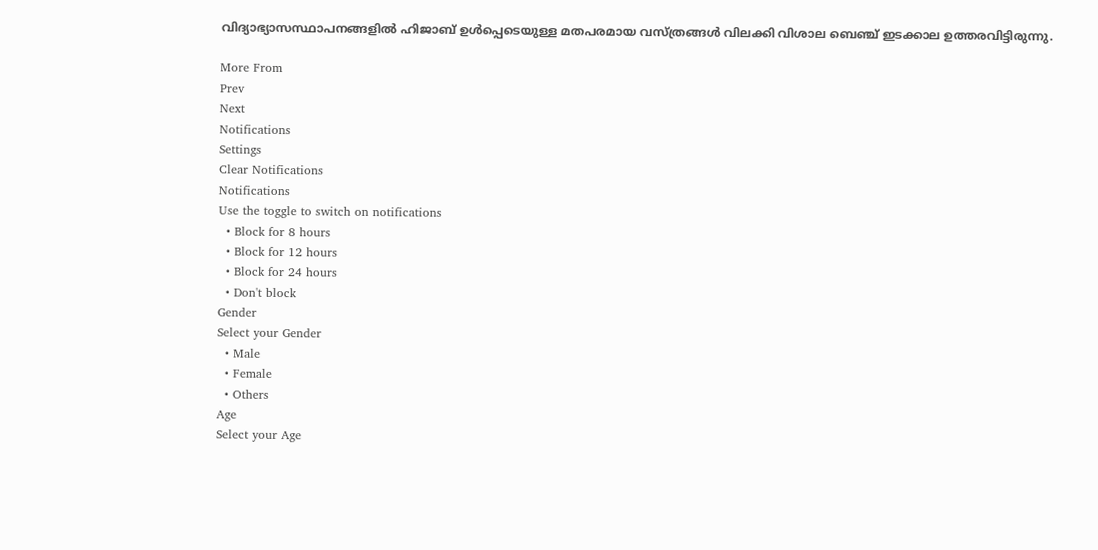വിദ്യാഭ്യാസസ്ഥാപനങ്ങളില്‍ ഹിജാബ് ഉള്‍പ്പെടെയുള്ള മതപരമായ വസ്ത്രങ്ങള്‍ വിലക്കി വിശാല ബെഞ്ച് ഇടക്കാല ഉത്തരവിട്ടിരുന്നു.

More From
Prev
Next
Notifications
Settings
Clear Notifications
Notifications
Use the toggle to switch on notifications
  • Block for 8 hours
  • Block for 12 hours
  • Block for 24 hours
  • Don't block
Gender
Select your Gender
  • Male
  • Female
  • Others
Age
Select your Age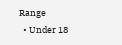Range
  • Under 18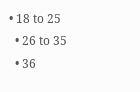• 18 to 25
  • 26 to 35
  • 36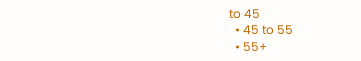to 45
  • 45 to 55
  • 55+